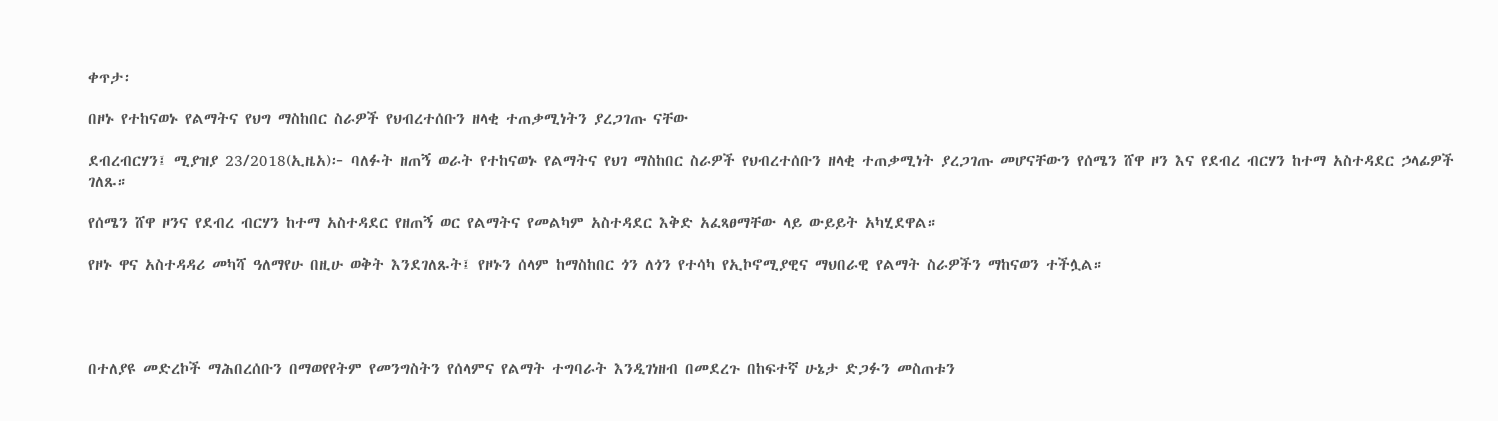ቀጥታ፡

በዞኑ የተከናወኑ የልማትና የህግ ማስከበር ስራዎች የህብረተሰቡን ዘላቂ ተጠቃሚነትን ያረጋገጡ ናቸው

ደብረብርሃን፤ ሚያዝያ 23/2018(ኢዜአ)፦ ባለፉት ዘጠኝ ወራት የተከናወኑ የልማትና የህገ ማስከበር ስራዎች የህብረተሰቡን ዘላቂ ተጠቃሚነት ያረጋገጡ መሆናቸውን የሰሜን ሸዋ ዞን እና የደብረ ብርሃን ከተማ አስተዳደር ኃላፊዎች ገለጹ።

የሰሜን ሸዋ ዞንና የደብረ ብርሃን ከተማ አስተዳደር የዘጠኝ ወር የልማትና የመልካም አስተዳደር እቅድ አፈጻፀማቸው ላይ ውይይት አካሂደዋል።

የዞኑ ዋና አስተዳዳሪ መካሻ ዓለማየሁ በዚሁ ወቅት እንደገለጹት፤ የዞኑን ሰላም ከማስከበር ጎን ለጎን የተሳካ የኢኮኖሚያዊና ማህበራዊ የልማት ስራዎችን ማከናወን ተችሏል።




በተለያዩ መድረኮች ማሕበረሰቡን በማወየየትም የመንግስትን የሰላምና የልማት ተግባራት እንዲገነዘብ በመደረጉ በከፍተኛ ሁኔታ ድጋፉን መስጠቱን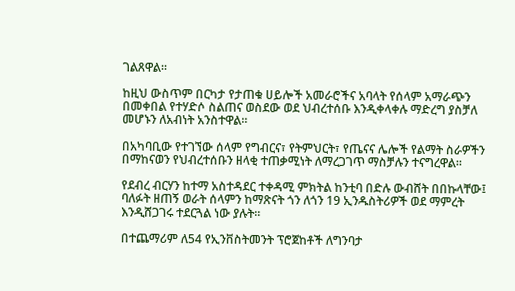ገልጸዋል።

ከዚህ ውስጥም በርካታ የታጠቁ ሀይሎች አመራሮችና አባላት የሰላም አማራጭን በመቀበል የተሃድሶ ስልጠና ወስደው ወደ ህብረተሰቡ እንዲቀላቀሉ ማድረግ ያስቻለ መሆኑን ለአብነት አንስተዋል።

በአካባቢው የተገኘው ሰላም የግብርና፣ የትምህርት፣ የጤናና ሌሎች የልማት ስራዎችን በማከናወን የህብረተሰቡን ዘላቂ ተጠቃሚነት ለማረጋገጥ ማስቻሉን ተናግረዋል።

የደብረ ብርሃን ከተማ አስተዳደር ተቀዳሚ ምክትል ከንቲባ በድሉ ውብሸት በበኩላቸው፤ ባለፉት ዘጠኝ ወራት ሰላምን ከማጽናት ጎን ለጎን 19 ኢንዱስትሪዎች ወደ ማምረት እንዲሸጋገሩ ተደርጓል ነው ያሉት።

በተጨማሪም ለ54 የኢንቨስትመንት ፕሮጀከቶች ለግንባታ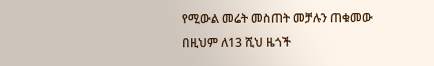የሚውል መሬት መስጠት መቻሉን ጠቁመው በዚህም ለ13 ሺህ ዜጎች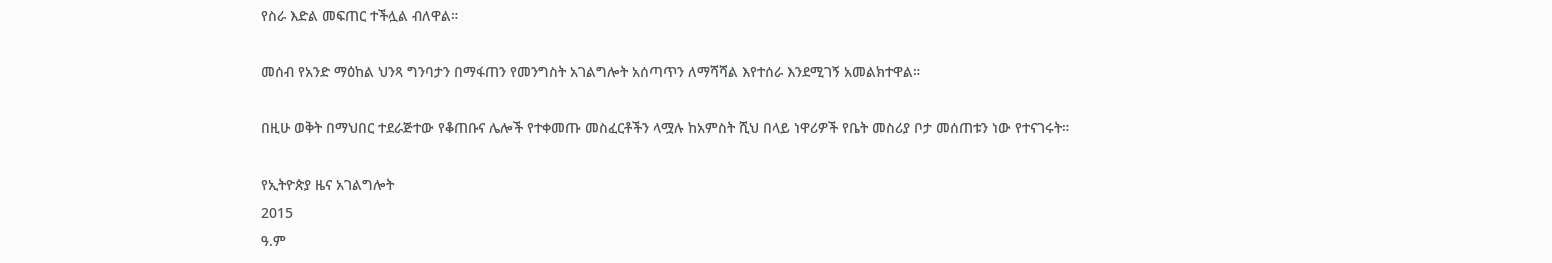የስራ እድል መፍጠር ተችሏል ብለዋል።

መሰብ የአንድ ማዕከል ህንጻ ግንባታን በማፋጠን የመንግስት አገልግሎት አሰጣጥን ለማሻሻል እየተሰራ እንደሚገኝ አመልክተዋል።

በዚሁ ወቅት በማህበር ተደራጅተው የቆጠቡና ሌሎች የተቀመጡ መስፈርቶችን ላሟሉ ከአምስት ሺህ በላይ ነዋሪዎች የቤት መስሪያ ቦታ መሰጠቱን ነው የተናገሩት።

የኢትዮጵያ ዜና አገልግሎት
2015
ዓ.ም